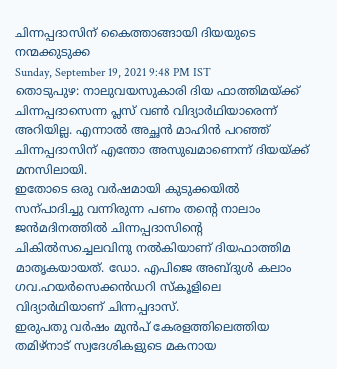ചിന്നപ്പദാസിന് കൈത്താങ്ങായി ദിയയുടെ നന്മക്കുടുക്ക
Sunday, September 19, 2021 9:48 PM IST
തൊടുപുഴ: നാലുവയസുകാരി ദിയ ഫാത്തിമയ്ക്ക് ചിന്നപ്പദാസെന്ന പ്ലസ് വണ്‍ വിദ്യാർഥിയാരെന്ന് അറിയില്ല. എന്നാൽ അച്ഛൻ മാഹിൻ പറഞ്ഞ് ചിന്നപ്പദാസിന് എന്തോ അസുഖമാണെന്ന് ദിയയ്ക്ക് മനസിലായി.
ഇതോടെ ഒരു വർഷമായി കുടുക്കയിൽ സന്പാദിച്ചു വന്നിരുന്ന പണം തന്‍റെ നാലാം ജൻമദിനത്തിൽ ചിന്നപ്പദാസിന്‍റെ ചികിൽസച്ചെലവിനു നൽകിയാണ് ദിയഫാത്തിമ മാതൃകയായത്. ഡോ. എപിജെ അബ്ദുൾ കലാം ഗവ.ഹയർസെക്കൻഡറി സ്കൂളിലെ വിദ്യാർഥിയാണ് ചിന്നപ്പദാസ്.
ഇരുപതു വർഷം മുൻപ് കേരളത്തിലെത്തിയ തമിഴ്നാട് സ്വദേശികളുടെ മകനായ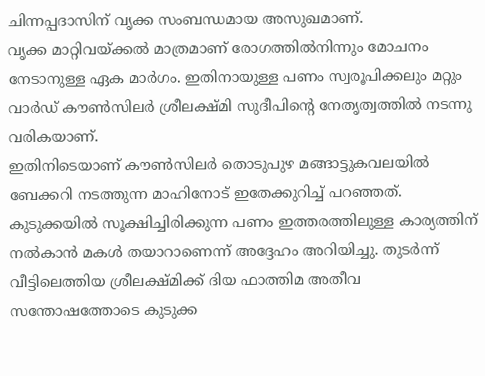ചിന്നപ്പദാസിന് വൃക്ക സംബന്ധമായ അസുഖമാണ്.
വൃക്ക മാറ്റിവയ്ക്കൽ മാത്രമാണ് രോഗത്തിൽനിന്നും മോചനം നേടാനുള്ള ഏക മാർഗം. ഇതിനായുള്ള പണം സ്വരൂപിക്കലും മറ്റും വാർഡ് കൗണ്‍സിലർ ശ്രീലക്ഷ്മി സുദീപിന്‍റെ നേതൃത്വത്തിൽ നടന്നു വരികയാണ്.
ഇതിനിടെയാണ് കൗണ്‍സിലർ തൊടുപുഴ മങ്ങാട്ടുകവലയിൽ ബേക്കറി നടത്തുന്ന മാഹിനോട് ഇതേക്കുറിച്ച് പറഞ്ഞത്. കുടുക്കയിൽ സൂക്ഷിച്ചിരിക്കുന്ന പണം ഇത്തരത്തിലുള്ള കാര്യത്തിന് നൽകാൻ മകൾ തയാറാണെന്ന് അദ്ദേഹം അറിയിച്ചു. തുടർന്ന് വീട്ടിലെത്തിയ ശ്രീലക്ഷ്മിക്ക് ദിയ ഫാത്തിമ അതീവ സന്തോഷത്തോടെ കുടുക്ക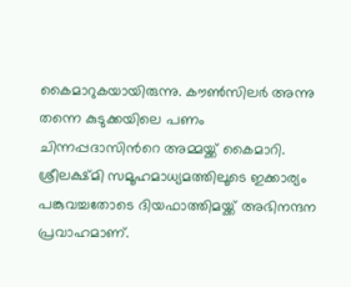കൈമാറുകയായിരുന്നു. കൗണ്‍സിലർ അന്നു തന്നെ കുടുക്കയിലെ പണം ചിന്നപ്പദാസിന്‍റെ അമ്മയ്ക്ക് കൈമാറി.
ശ്രീലക്ഷ്മി സമൂഹമാധ്യമത്തിലൂടെ ഇക്കാര്യം പങ്കുവച്ചതോടെ ദിയഫാത്തിമയ്ക്ക് അഭിനന്ദന പ്രവാഹമാണ്.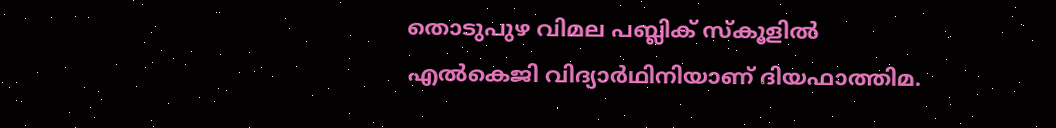തൊടുപുഴ വിമല പബ്ലിക് സ്കൂളിൽ എൽകെജി വിദ്യാർഥിനിയാണ് ദിയഫാത്തിമ.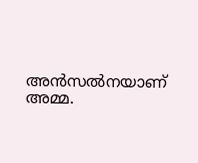അൻസൽനയാണ് അമ്മ.